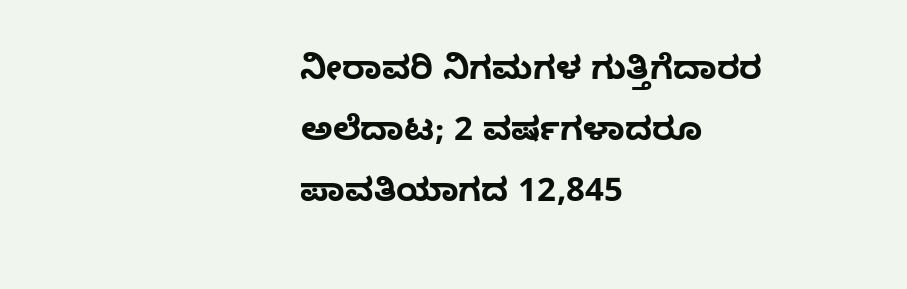ನೀರಾವರಿ ನಿಗಮಗಳ ಗುತ್ತಿಗೆದಾರರ ಅಲೆದಾಟ; 2 ವರ್ಷಗಳಾದರೂ ಪಾವತಿಯಾಗದ 12,845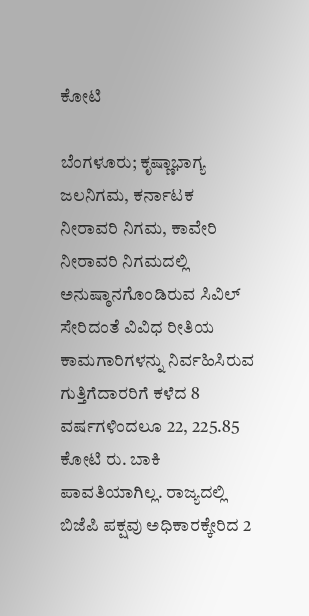ಕೋಟಿ

ಬೆಂಗಳೂರು; ಕೃಷ್ಣಾಭಾಗ್ಯ ಜಲನಿಗಮ, ಕರ್ನಾಟಕ ನೀರಾವರಿ ನಿಗಮ, ಕಾವೇರಿ ನೀರಾವರಿ ನಿಗಮದಲ್ಲಿ ಅನುಷ್ಠಾನಗೊಂಡಿರುವ ಸಿವಿಲ್ ಸೇರಿದಂತೆ ವಿವಿಧ ರೀತಿಯ ಕಾಮಗಾರಿಗಳನ್ನು ನಿರ್ವಹಿಸಿರುವ ಗುತ್ತಿಗೆದಾರರಿಗೆ ಕಳೆದ 8 ವರ್ಷಗಳಿಂದಲೂ 22, 225.85 ಕೋಟಿ ರು. ಬಾಕಿ ಪಾವತಿಯಾಗಿಲ್ಲ. ರಾಜ್ಯದಲ್ಲಿ ಬಿಜೆಪಿ ಪಕ್ಷವು ಅಧಿಕಾರಕ್ಕೇರಿದ 2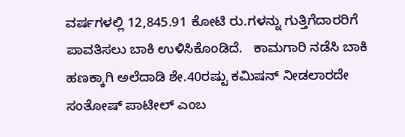ವರ್ಷಗಳಲ್ಲಿ 12,845.91 ಕೋಟಿ ರು.ಗಳನ್ನು ಗುತ್ತಿಗೆದಾರರಿಗೆ ಪಾವತಿಸಲು ಬಾಕಿ ಉಳಿಸಿಕೊಂಡಿದೆ.   ಕಾಮಗಾರಿ ನಡೆಸಿ ಬಾಕಿ ಹಣಕ್ಕಾಗಿ ಅಲೆದಾಡಿ ಶೇ.40ರಷ್ಟು ಕಮಿಷನ್‌ ನೀಡಲಾರದೇ ಸಂತೋಷ್‌ ಪಾಟೀಲ್‌ ಎಂಬ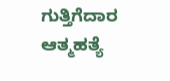ಗುತ್ತಿಗೆದಾರ ಆತ್ಮಹತ್ಯೆ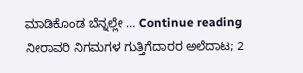ಮಾಡಿಕೊಂಡ ಬೆನ್ನಲ್ಲೇ … Continue reading ನೀರಾವರಿ ನಿಗಮಗಳ ಗುತ್ತಿಗೆದಾರರ ಅಲೆದಾಟ; 2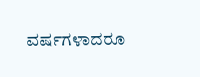ವರ್ಷಗಳಾದರೂ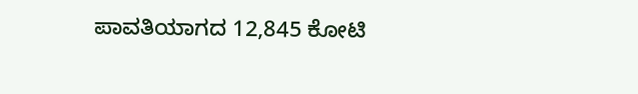ಪಾವತಿಯಾಗದ 12,845 ಕೋಟಿ